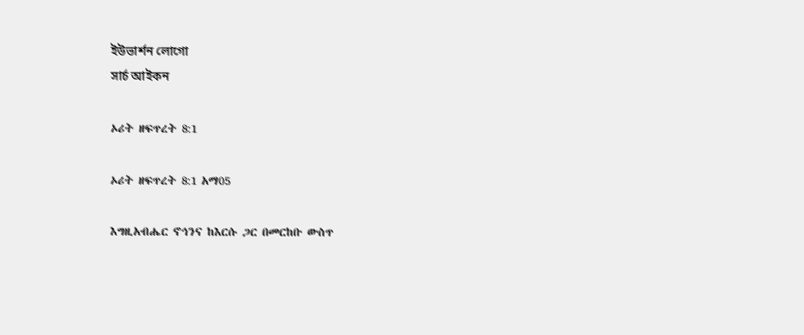ইউভার্শন লোগো
সার্চ আইকন

ኦሪት ዘፍጥረት 8:1

ኦሪት ዘፍጥረት 8:1 አማ05

እግዚአብሔር ኖኅንና ከእርሱ ጋር በመርከቡ ውስጥ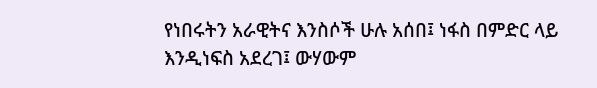የነበሩትን አራዊትና እንስሶች ሁሉ አሰበ፤ ነፋስ በምድር ላይ እንዲነፍስ አደረገ፤ ውሃውም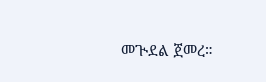መጒደል ጀመረ።